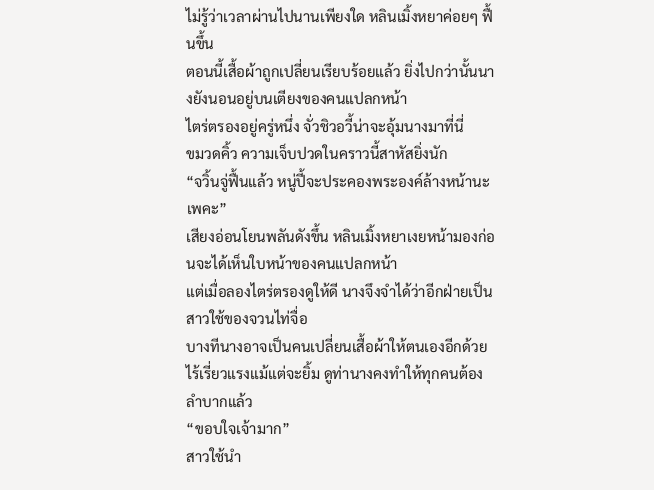ไม่รู้ว่าเวลาผ่านไปนานเพียงใด หลินเมิ้งหยาค่อยๆ ฟื้นขึ้น
ตอนนี้เสื้อผ้าถูกเปลี่ยนเรียบร้อยแล้ว ยิ่งไปกว่านั้นนางยังนอนอยู่บนเตียงของคนแปลกหน้า
ไตร่ตรองอยู่ครู่หนึ่ง จั่วชิวอวี้น่าจะอุ้มนางมาที่นี่
ขมวดคิ้ว ความเจ็บปวดในคราวนี้สาหัสยิ่งนัก
“จวิ้นจู่ฟื้นแล้ว หนู่ปี้จะประคองพระองค์ล้างหน้านะเพคะ”
เสียงอ่อนโยนพลันดังขึ้น หลินเมิ้งหยาเงยหน้ามองก่อนจะได้เห็นใบหน้าของคนแปลกหน้า
แต่เมื่อลองไตร่ตรองดูให้ดี นางจึงจำได้ว่าอีกฝ่ายเป็นสาวใช้ของจวนไท่จื่อ
บางทีนางอาจเป็นคนเปลี่ยนเสื้อผ้าให้ตนเองอีกด้วย
ไร้เรี่ยวแรงแม้แต่จะยิ้ม ดูท่านางคงทำให้ทุกคนต้องลำบากแล้ว
“ขอบใจเจ้ามาก”
สาวใช้นำ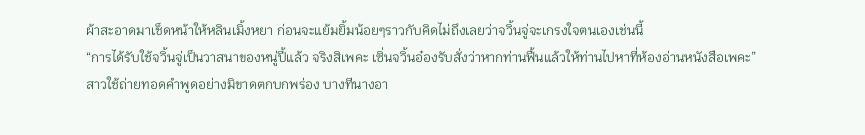ผ้าสะอาดมาเช็ดหน้าให้หลินเมิ้งหยา ก่อนจะแย้มยิ้มน้อยๆราวกับคิดไม่ถึงเลยว่าจวิ้นจู่จะเกรงใจตนเองเช่นนี้
“การได้รับใช้จวิ้นจู่เป็นวาสนาของหนู่ปี้แล้ว จริงสิเพคะ เซิ่นจวิ้นอ๋องรับสั่งว่าหากท่านฟื้นแล้วให้ท่านไปหาที่ห้องอ่านหนังสือเพคะ”
สาวใช้ถ่ายทอดคำพูดอย่างมิขาดตกบกพร่อง บางทีนางอา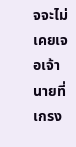จจะไม่เคยเจอเจ้านายที่เกรง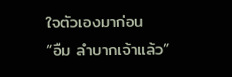ใจตัวเองมาก่อน
“อืม ลำบากเจ้าแล้ว”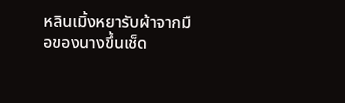หลินเมิ้งหยารับผ้าจากมือของนางขึ้นเช็ด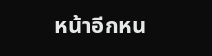หน้าอีกหน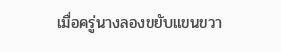เมื่อครู่นางลองขยับแขนขวา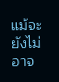แม้จะยังไม่อาจ